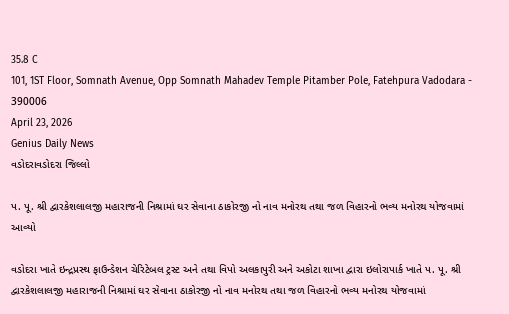35.8 C
101, 1ST Floor, Somnath Avenue, Opp Somnath Mahadev Temple Pitamber Pole, Fatehpura Vadodara - 390006
April 23, 2026
Genius Daily News
વડોદરાવડોદરા જિલ્લો

પ. પૂ. શ્રી દ્વારકેશલાલજી મહારાજની નિશ્રામાં ઘર સેવાના ઠાકોરજી નો નાવ મનોરથ તથા જળ વિહારનો ભવ્ય મનોરથ યોજવામાં આવ્યો

વડોદરા ખાતે ઇન્દ્રપ્રસ્થ ફાઉન્ડેશન ચેરિટેબલ ટ્રસ્ટ અને તથા વિપો અલકાપુરી અને અકોટા શાખા દ્વારા ઇલોરાપાર્ક ખાતે પ. પૂ. શ્રી દ્વારકેશલાલજી મહારાજની નિશ્રામાં ઘર સેવાના ઠાકોરજી નો નાવ મનોરથ તથા જળ વિહારનો ભવ્ય મનોરથ યોજવામાં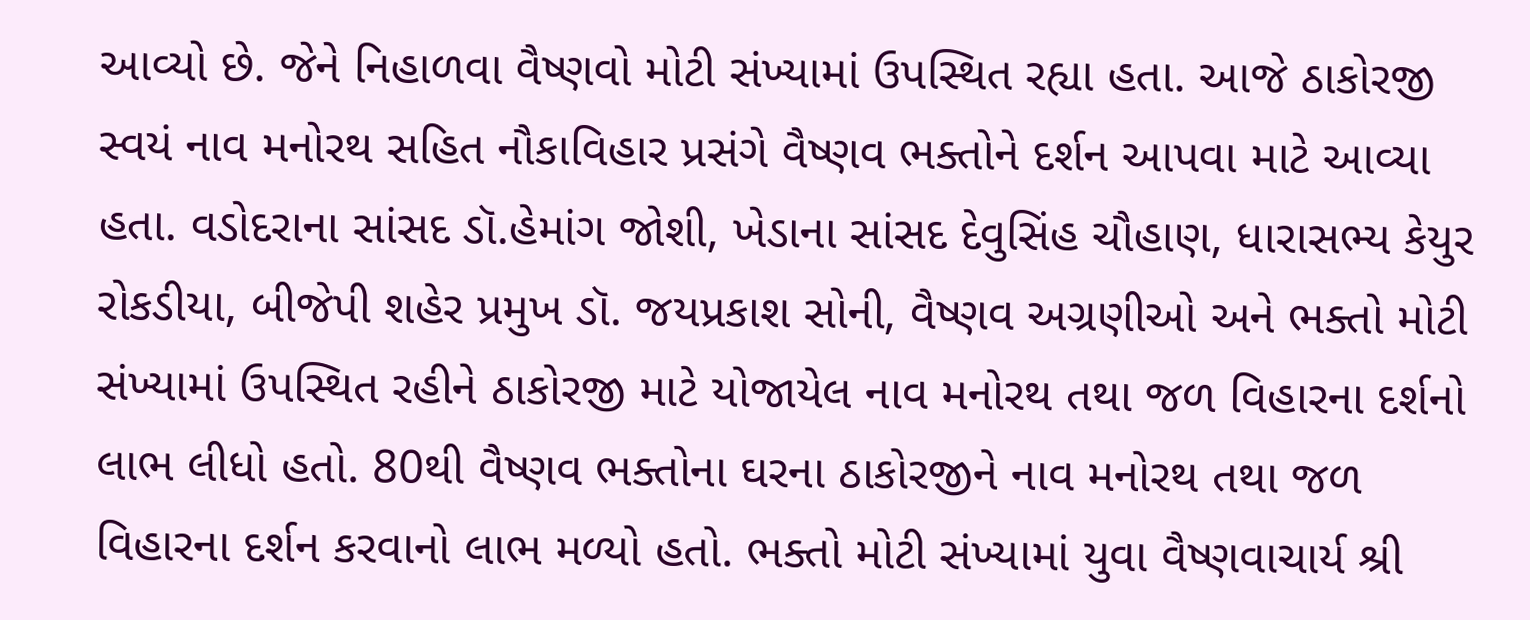આવ્યો છે. જેને નિહાળવા વૈષ્ણવો મોટી સંખ્યામાં ઉપસ્થિત રહ્યા હતા. આજે ઠાકોરજી સ્વયં નાવ મનોરથ સહિત નૌકાવિહાર પ્રસંગે વૈષ્ણવ ભક્તોને દર્શન આપવા માટે આવ્યા હતા. વડોદરાના સાંસદ ડૉ.હેમાંગ જોશી, ખેડાના સાંસદ દેવુસિંહ ચૌહાણ, ધારાસભ્ય કેયુર રોકડીયા, બીજેપી શહેર પ્રમુખ ડૉ. જયપ્રકાશ સોની, વૈષ્ણવ અગ્રણીઓ અને ભક્તો મોટી સંખ્યામાં ઉપસ્થિત રહીને ઠાકોરજી માટે યોજાયેલ નાવ મનોરથ તથા જળ વિહારના દર્શનો લાભ લીધો હતો. 80થી વૈષ્ણવ ભક્તોના ઘરના ઠાકોરજીને નાવ મનોરથ તથા જળ વિહારના દર્શન કરવાનો લાભ મળ્યો હતો. ભક્તો મોટી સંખ્યામાં યુવા વૈષ્ણવાચાર્ય શ્રી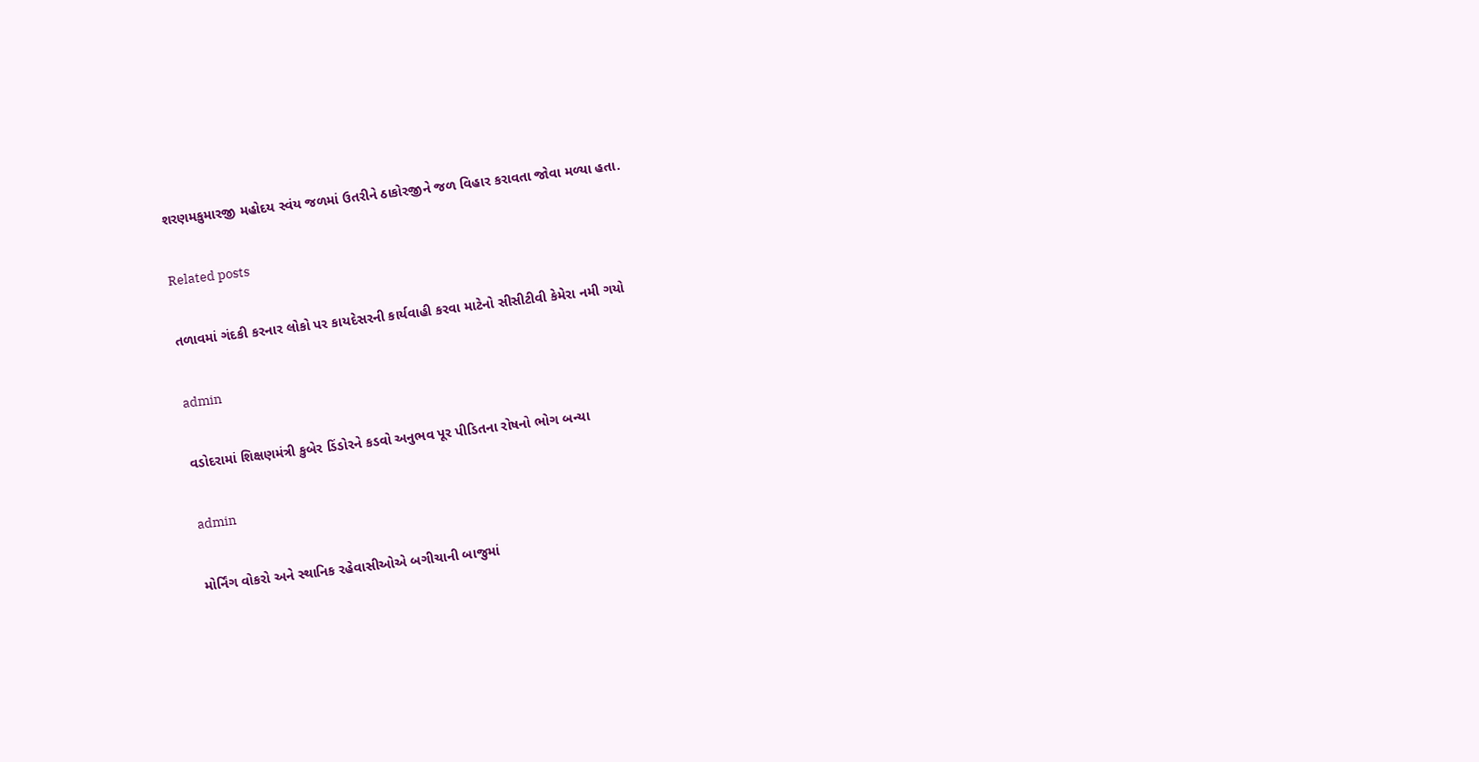શરણમકુમારજી મહોદય સ્વંય જળમાં ઉતરીને ઠાકોરજીને જળ વિહાર કરાવતા જોવા મળ્યા હતા.

Related posts

તળાવમાં ગંદકી કરનાર લોકો પર કાયદેસરની કાર્યવાહી કરવા માટેનો સીસીટીવી કેમેરા નમી ગયો

admin

વડોદરામાં શિક્ષણમંત્રી કુબેર ડિંડોરને કડવો અનુભવ પૂર પીડિતના રોષનો ભોગ બન્યા

admin

મોર્નિંગ વોકરો અને સ્થાનિક રહેવાસીઓએ બગીચાની બાજુમાં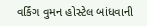વર્કિંગ વુમન હોસ્ટેલ બાંધવાની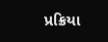પ્રક્રિયા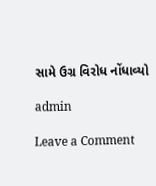સામે ઉગ્ર વિરોધ નોંધાવ્યો

admin

Leave a Comment